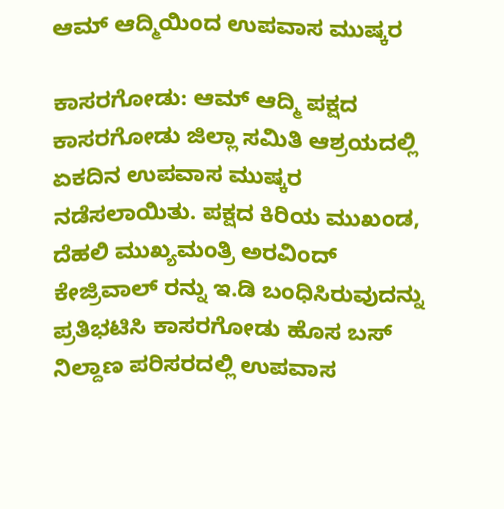ಆಮ್ ಆದ್ಮಿಯಿಂದ ಉಪವಾಸ ಮುಷ್ಕರ

ಕಾಸರಗೋಡು: ಆಮ್ ಆದ್ಮಿ ಪಕ್ಷದ ಕಾಸರಗೋಡು ಜಿಲ್ಲಾ ಸಮಿತಿ ಆಶ್ರಯದಲ್ಲಿ  ಏಕದಿನ ಉಪವಾಸ ಮುಷ್ಕರ ನಡೆಸಲಾಯಿತು. ಪಕ್ಷದ ಕಿರಿಯ ಮುಖಂಡ, ದೆಹಲಿ ಮುಖ್ಯಮಂತ್ರಿ ಅರವಿಂದ್ ಕೇಜ್ರಿವಾಲ್ ರನ್ನು ಇ.ಡಿ ಬಂಧಿಸಿರುವುದನ್ನು ಪ್ರತಿಭಟಿಸಿ ಕಾಸರಗೋಡು ಹೊಸ ಬಸ್  ನಿಲ್ದಾಣ ಪರಿಸರದಲ್ಲಿ ಉಪವಾಸ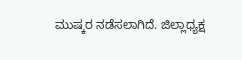ಮುಷ್ಕರ ನಡೆಸಲಾಗಿದೆ. ಜಿಲ್ಲಾಧ್ಯಕ್ಷ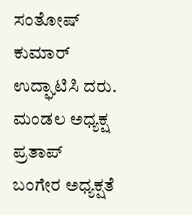ಸಂತೋಷ್ ಕುಮಾರ್ ಉದ್ಘಾಟಿಸಿ ದರು. ಮಂಡಲ ಅಧ್ಯಕ್ಷ ಪ್ರತಾಪ್  ಬಂಗೇರ ಅಧ್ಯಕ್ಷತೆ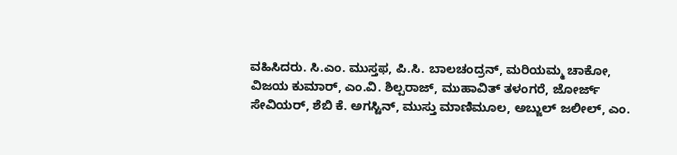ವಹಿಸಿದರು. ಸಿ.ಎಂ. ಮುಸ್ತಫ, ಪಿ.ಸಿ. ಬಾಲಚಂದ್ರನ್, ಮರಿಯಮ್ಮ ಚಾಕೋ, ವಿಜಯ ಕುಮಾರ್, ಎಂ.ವಿ. ಶಿಲ್ಪರಾಜ್, ಮುಹಾವಿತ್ ತಳಂಗರೆ, ಜೋರ್ಜ್ ಸೇವಿಯರ್, ಶೆಬಿ ಕೆ. ಅಗಸ್ಟಿನ್, ಮುಸ್ತು ಮಾಣಿಮೂಲ, ಅಬ್ಜುಲ್ ಜಲೀಲ್, ಎಂ.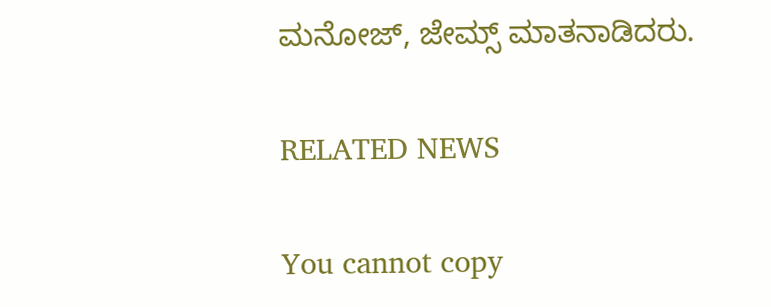ಮನೋಜ್, ಜೇಮ್ಸ್ ಮಾತನಾಡಿದರು.

RELATED NEWS

You cannot copy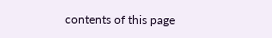contents of this page